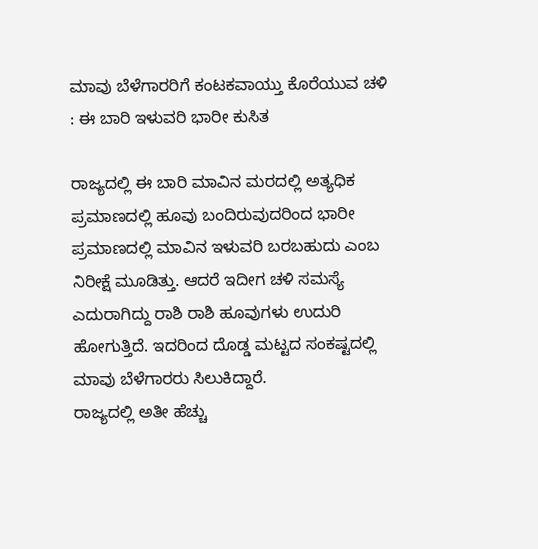ಮಾವು ಬೆಳೆಗಾರರಿಗೆ ಕಂಟಕವಾಯ್ತು ಕೊರೆಯುವ ಚಳಿ : ಈ ಬಾರಿ ಇಳುವರಿ ಭಾರೀ ಕುಸಿತ

ರಾಜ್ಯದಲ್ಲಿ ಈ ಬಾರಿ ಮಾವಿನ ಮರದಲ್ಲಿ ಅತ್ಯಧಿಕ ಪ್ರಮಾಣದಲ್ಲಿ ಹೂವು ಬಂದಿರುವುದರಿಂದ ಭಾರೀ ಪ್ರಮಾಣದಲ್ಲಿ ಮಾವಿನ ಇಳುವರಿ ಬರಬಹುದು ಎಂಬ ನಿರೀಕ್ಷೆ ಮೂಡಿತ್ತು. ಆದರೆ ಇದೀಗ ಚಳಿ ಸಮಸ್ಯೆ ಎದುರಾಗಿದ್ದು ರಾಶಿ ರಾಶಿ ಹೂವುಗಳು ಉದುರಿ ಹೋಗುತ್ತಿದೆ. ಇದರಿಂದ ದೊಡ್ಡ ಮಟ್ಟದ ಸಂಕಷ್ಟದಲ್ಲಿ ಮಾವು ಬೆಳೆಗಾರರು ಸಿಲುಕಿದ್ದಾರೆ.
ರಾಜ್ಯದಲ್ಲಿ ಅತೀ ಹೆಚ್ಚು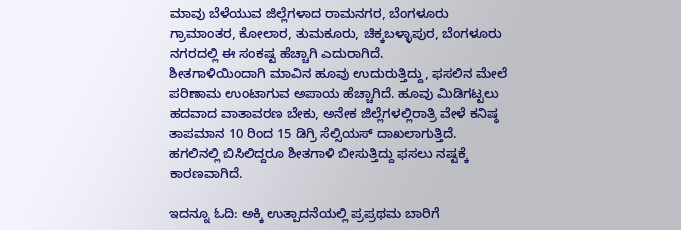ಮಾವು ಬೆಳೆಯುವ ಜಿಲ್ಲೆಗಳಾದ ರಾಮನಗರ, ಬೆಂಗಳೂರು ಗ್ರಾಮಾಂತರ, ಕೋಲಾರ, ತುಮಕೂರು, ಚಿಕ್ಕಬಳ್ಳಾಪುರ, ಬೆಂಗಳೂರು ನಗರದಲ್ಲಿ ಈ ಸಂಕಷ್ಟ ಹೆಚ್ಚಾಗಿ ಎದುರಾಗಿದೆ.
ಶೀತಗಾಳಿಯಿಂದಾಗಿ ಮಾವಿನ ಹೂವು ಉದುರುತ್ತಿದ್ದು, ಫಸಲಿನ ಮೇಲೆ ಪರಿಣಾಮ ಉಂಟಾಗುವ ಅಪಾಯ ಹೆಚ್ಚಾಗಿದೆ. ಹೂವು ಮಿಡಿಗಟ್ಟಲು ಹದವಾದ ವಾತಾವರಣ ಬೇಕು, ಅನೇಕ ಜಿಲ್ಲೆಗಳಲ್ಲಿರಾತ್ರಿ ವೇಳೆ ಕನಿಷ್ಠ ತಾಪಮಾನ 10 ರಿಂದ 15 ಡಿಗ್ರಿ ಸೆಲ್ಸಿಯಸ್‌ ದಾಖಲಾಗುತ್ತಿದೆ. ಹಗಲಿನಲ್ಲಿ ಬಿಸಿಲಿದ್ದರೂ ಶೀತಗಾಳಿ ಬೀಸುತ್ತಿದ್ದು ಫಸಲು ನಷ್ಟಕ್ಕೆ ಕಾರಣವಾಗಿದೆ.

ಇದನ್ನೂ ಓದಿ: ಅಕ್ಕಿ ಉತ್ಪಾದನೆಯಲ್ಲಿ ಪ್ರಪ್ರಥಮ ಬಾರಿಗೆ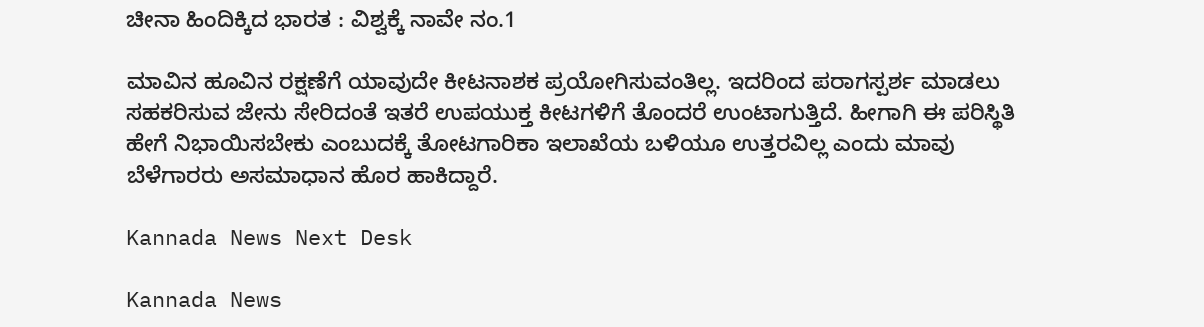ಚೀನಾ ಹಿಂದಿಕ್ಕಿದ ಭಾರತ : ವಿಶ್ವಕ್ಕೆ ನಾವೇ ನಂ.1

ಮಾವಿನ ಹೂವಿನ ರಕ್ಷಣೆಗೆ ಯಾವುದೇ ಕೀಟನಾಶಕ ಪ್ರಯೋಗಿಸುವಂತಿಲ್ಲ. ಇದರಿಂದ ಪರಾಗಸ್ಪರ್ಶ ಮಾಡಲು ಸಹಕರಿಸುವ ಜೇನು ಸೇರಿದಂತೆ ಇತರೆ ಉಪಯುಕ್ತ ಕೀಟಗಳಿಗೆ ತೊಂದರೆ ಉಂಟಾಗುತ್ತಿದೆ. ಹೀಗಾಗಿ ಈ ಪರಿಸ್ಥಿತಿ ಹೇಗೆ ನಿಭಾಯಿಸಬೇಕು ಎಂಬುದಕ್ಕೆ ತೋಟಗಾರಿಕಾ ಇಲಾಖೆಯ ಬಳಿಯೂ ಉತ್ತರವಿಲ್ಲ ಎಂದು ಮಾವು ಬೆಳೆಗಾರರು ಅಸಮಾಧಾನ ಹೊರ ಹಾಕಿದ್ದಾರೆ.

Kannada News Next Desk

Kannada News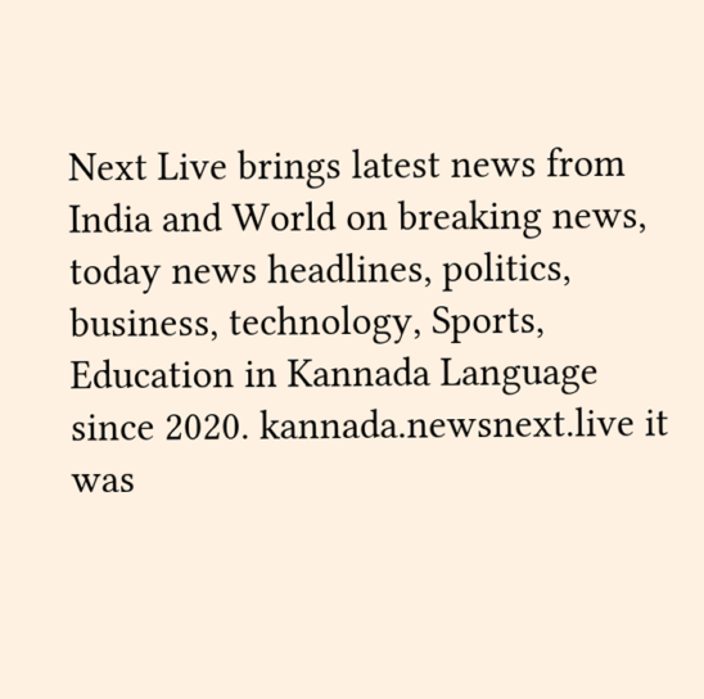Next Live brings latest news from India and World on breaking news, today news headlines, politics, business, technology, Sports, Education in Kannada Language since 2020. kannada.newsnext.live it was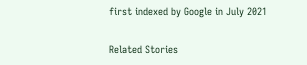first indexed by Google in July 2021

Related Stories